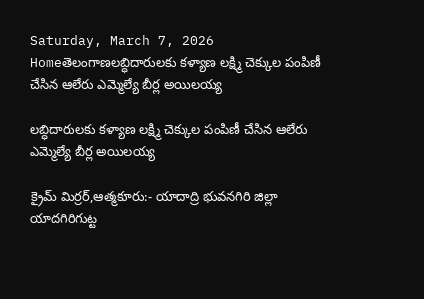Saturday, March 7, 2026
Homeతెలంగాణలబ్ధిదారులకు కళ్యాణ లక్ష్మి చెక్కుల పంపిణీ చేసిన ఆలేరు ఎమ్మెల్యే బీర్ల అయిలయ్య

లబ్ధిదారులకు కళ్యాణ లక్ష్మి చెక్కుల పంపిణీ చేసిన ఆలేరు ఎమ్మెల్యే బీర్ల అయిలయ్య

క్రైమ్ మిర్రర్,ఆత్మకూరు:- యాదాద్రి భువనగిరి జిల్లా యాదగిరిగుట్ట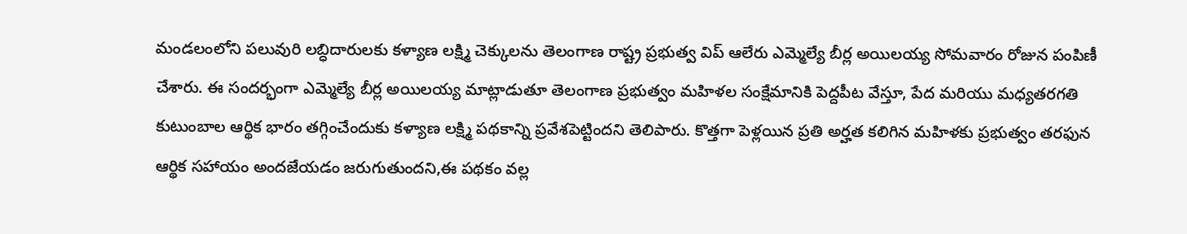మండలంలోని పలువురి లబ్ధిదారులకు కళ్యాణ లక్ష్మి చెక్కులను తెలంగాణ రాష్ట్ర ప్రభుత్వ విప్ ఆలేరు ఎమ్మెల్యే బీర్ల అయిలయ్య సోమవారం రోజున పంపిణీ చేశారు. ఈ సందర్భంగా ఎమ్మెల్యే బీర్ల అయిలయ్య మాట్లాడుతూ తెలంగాణ ప్రభుత్వం మహిళల సంక్షేమానికి పెద్దపీట వేస్తూ, పేద మరియు మధ్యతరగతి కుటుంబాల ఆర్థిక భారం తగ్గించేందుకు కళ్యాణ లక్ష్మి పథకాన్ని ప్రవేశపెట్టిందని తెలిపారు. కొత్తగా పెళ్లయిన ప్రతి అర్హత కలిగిన మహిళకు ప్రభుత్వం తరఫున ఆర్థిక సహాయం అందజేయడం జరుగుతుందని,ఈ పథకం వల్ల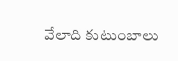వేలాది కుటుంబాలు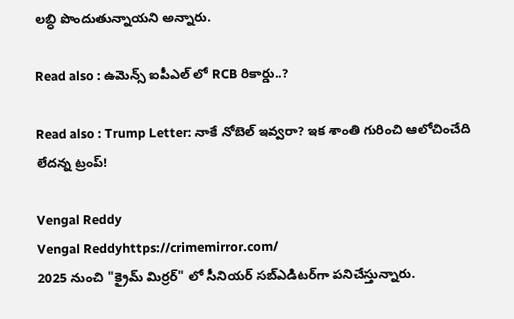లబ్ధి పొందుతున్నాయని అన్నారు.

Read also : ఉమెన్స్ ఐపీఎల్ లో RCB రికార్డు..?

Read also : Trump Letter: నాకే నోబెల్ ఇవ్వరా? ఇక శాంతి గురించి ఆలోచించేది లేదన్న ట్రంప్!

Vengal Reddy
Vengal Reddyhttps://crimemirror.com/
2025 నుంచి "క్రైమ్ మిర్రర్" లో సీనియర్ సబ్‌ఎడిటర్‌గా పనిచేస్తున్నారు.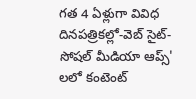గత 4 ఏళ్లుగా వివిధ దినపత్రికల్లో-వెబ్ సైట్-సోషల్ మీడియా ఆప్స్' లలో కంటెంట్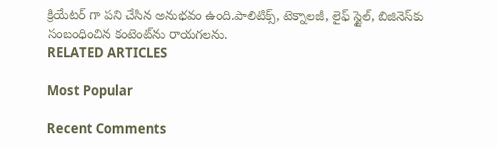క్రియేటర్ గా పని చేసిన అనుభవం ఉంది.పాలిటిక్స్‌, టెక్నాలజీ, లైఫ్‌ స్టైల్‌, బిజినెస్‌కు సంబంధించిన కంటెంట్‌ను రాయగలను.
RELATED ARTICLES

Most Popular

Recent Comments